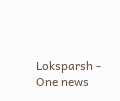Loksparsh - One news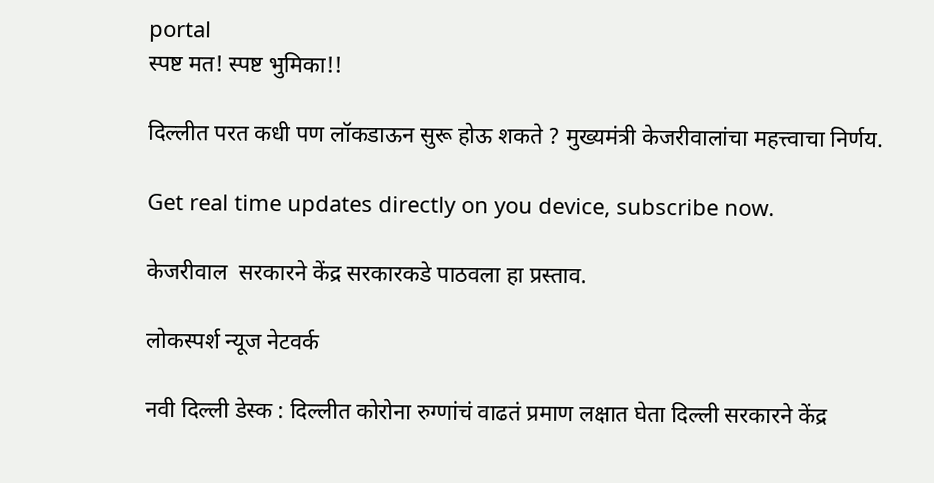portal
स्पष्ट मत! स्पष्ट भुमिका!!

दिल्लीत परत कधी पण लॉकडाऊन सुरू होऊ शकते ? मुख्यमंत्री केजरीवालांचा महत्त्वाचा निर्णय.

Get real time updates directly on you device, subscribe now.

केजरीवाल  सरकारने केंद्र सरकारकडे पाठवला हा प्रस्ताव.

लोकस्पर्श न्यूज नेटवर्क

नवी दिल्ली डेस्क : दिल्लीत कोरोना रुग्णांचं वाढतं प्रमाण लक्षात घेता दिल्ली सरकारने केंद्र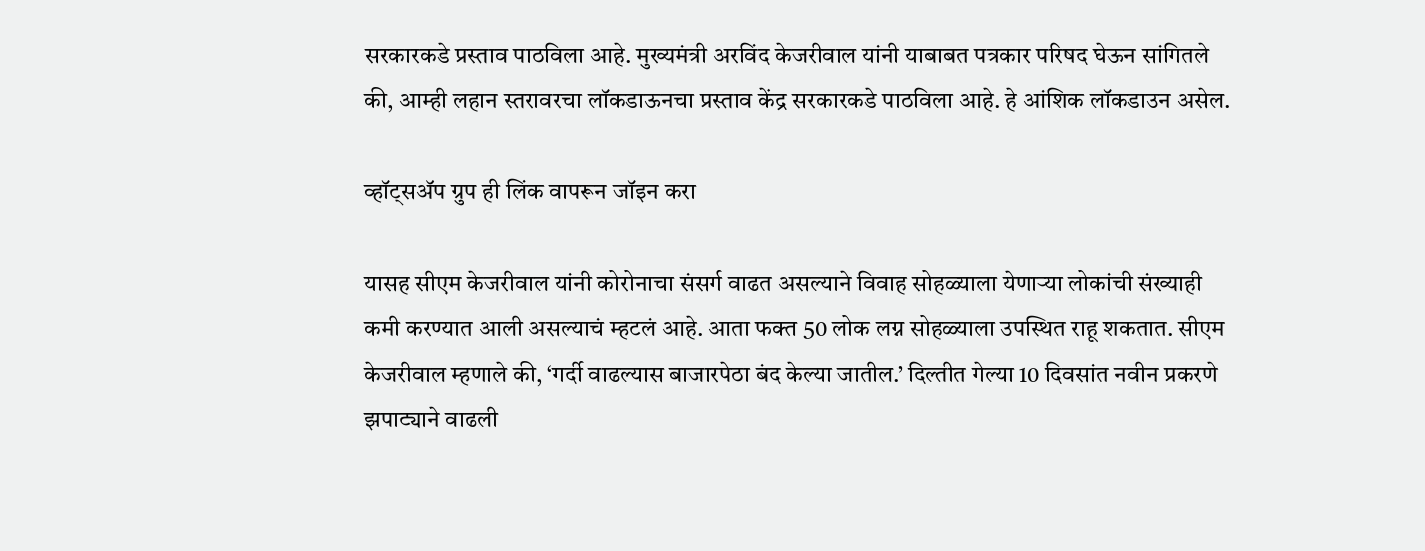सरकारकडे प्रस्ताव पाठविला आहे. मुख्यमंत्री अरविंद केजरीवाल यांनी याबाबत पत्रकार परिषद घेऊन सांगितले की, आम्ही लहान स्तरावरचा लॉकडाऊनचा प्रस्ताव केंद्र सरकारकडे पाठविला आहे. हे आंशिक लॉकडाउन असेल.

व्हॉट्सॲप ग्रुप ही लिंक वापरून जॉइन करा

यासह सीएम केजरीवाल यांनी कोरोनाचा संसर्ग वाढत असल्याने विवाह सोहळ्याला येणार्‍या लोकांची संख्याही कमी करण्यात आली असल्याचं म्हटलं आहे. आता फक्त 50 लोक लग्न सोहळ्याला उपस्थित राहू शकतात. सीएम केजरीवाल म्हणाले की, ‘गर्दी वाढल्यास बाजारपेठा बंद केल्या जातील.’ दिल्तीत गेल्या 10 दिवसांत नवीन प्रकरणे झपाट्याने वाढली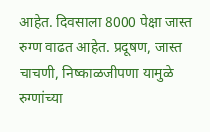आहेत. दिवसाला 8000 पेक्षा जास्त रुग्ण वाढत आहेत. प्रदूषण, जास्त चाचणी, निष्काळजीपणा यामुळे रुग्णांच्या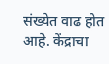संख्येत वाढ होत आहे. केंद्राचा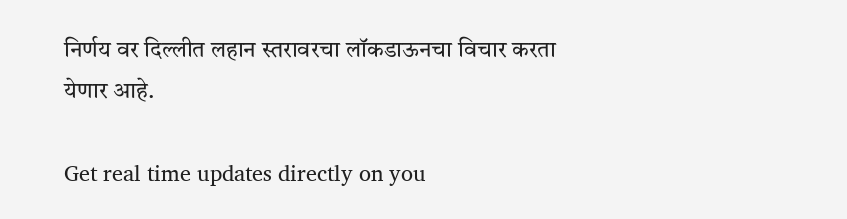निर्णय वर दिल्लीत लहान स्तरावरचा लॉकडाऊनचा विचार करता येणार आहे.

Get real time updates directly on you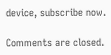device, subscribe now.

Comments are closed.